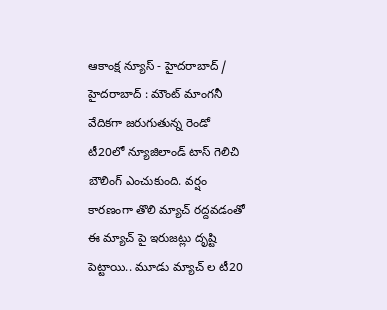ఆకాంక్ష న్యూస్ - హైదరాబాద్ / హైదరాబాద్ : మౌంట్ మాంగనీ వేదికగా జరుగుతున్న రెండో టీ20లో న్యూజిలాండ్ టాస్ గెలిచి బౌలింగ్ ఎంచుకుంది. వర్షం కారణంగా తొలి మ్యాచ్ రద్దవడంతో ఈ మ్యాచ్ పై ఇరుజట్లు దృష్టి పెట్టాయి.. మూడు మ్యాచ్ ల టీ20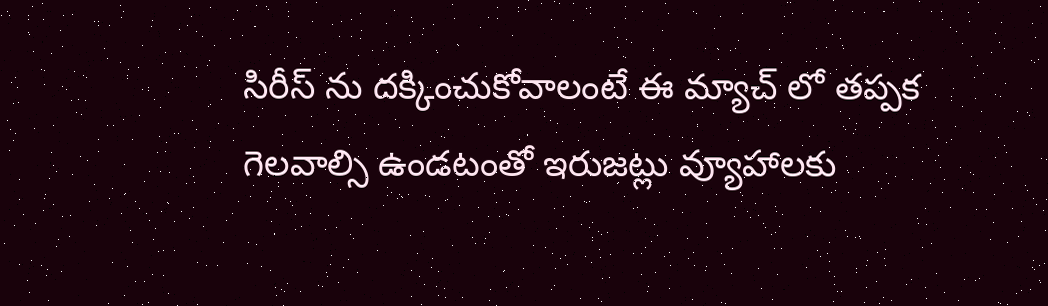సిరీస్ ను దక్కించుకోవాలంటే ఈ మ్యాచ్ లో తప్పక గెలవాల్సి ఉండటంతో ఇరుజట్లు వ్యూహాలకు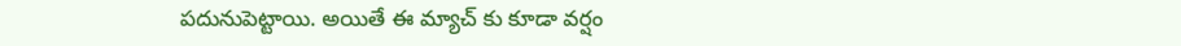పదునుపెట్టాయి. అయితే ఈ మ్యాచ్ కు కూడా వర్షం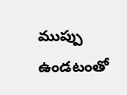ముప్పు ఉండటంతో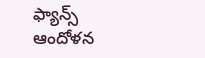ఫ్యాన్స్ ఆందోళన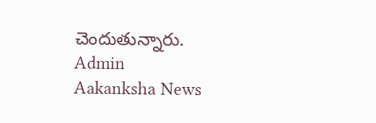చెందుతున్నారు.
Admin
Aakanksha News